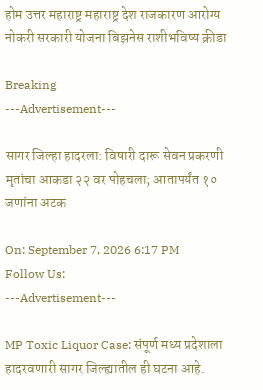होम उत्तर महाराष्ट्र महाराष्ट्र देश राजकारण आरोग्य नोकरी सरकारी योजना बिझनेस राशीभविष्य क्रीडा

Breaking
---Advertisement---

सागर जिल्हा हादरला: विषारी दारू सेवन प्रकरणी मृतांचा आकडा २२ वर पोहचला; आतापर्यंत १० जणांना अटक

On: September 7, 2026 6:17 PM
Follow Us:
---Advertisement---

MP Toxic Liquor Case: संपूर्ण मध्य प्रदेशाला हादरवणारी सागर जिल्ह्यातील ही घटना आहे.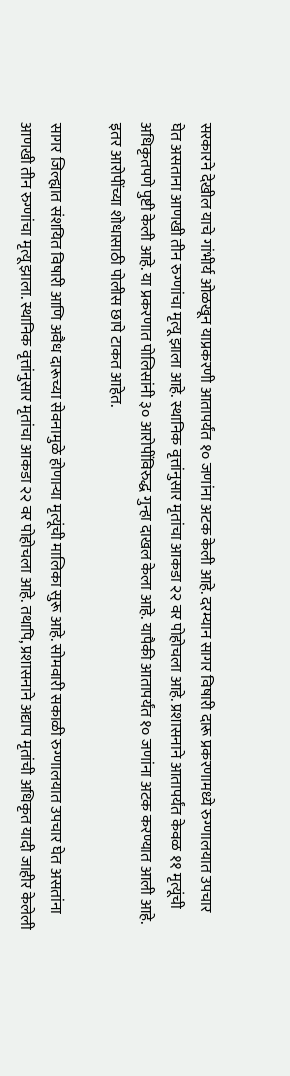सरकारने देखील याचे गांभीर्य ओळखून याप्रकरणी आतापर्यंत १० जणांना अटक केली आहे. दरम्यान सागर विषारी दारू प्रकरणामध्ये रुग्णालयात उपचार घेत असताना आणखी तीन रुग्णांचा मृत्यू झाला आहे. स्थानिक वृत्तांनुसार मृतांचा आकडा २२ वर पोहोचला आहे. प्रशासनाने आतापर्यंत केवळ ११ मृत्यूंची अधिकृतपणे पुष्टी केली आहे. या प्रकरणात पोलिसांनी ३० आरोपींविरुद्ध गुन्हा दाखल केला आहे. यापैकी आतापर्यंत १० जणांना अटक करण्यात आली आहे. इतर आरोपींच्या शोधासाठी पोलीस छापे टाकत आहेत.

सागर जिल्ह्यात संशयित विषारी आणि अवैध दारूच्या सेवनामुळे होणाऱ्या मृत्यूंची मालिका सुरू आहे. सोमवारी सकाळी रुग्णालयात उपचार घेत असतांना आणखी तीन रुग्णांचा मृत्यू झाला. स्थानिक वृत्तांनुसार मृतांचा आकडा २२ वर पोहोचला आहे. तथापि, प्रशासनाने अद्याप मृतांची अधिकृत यादी जाहीर केलेली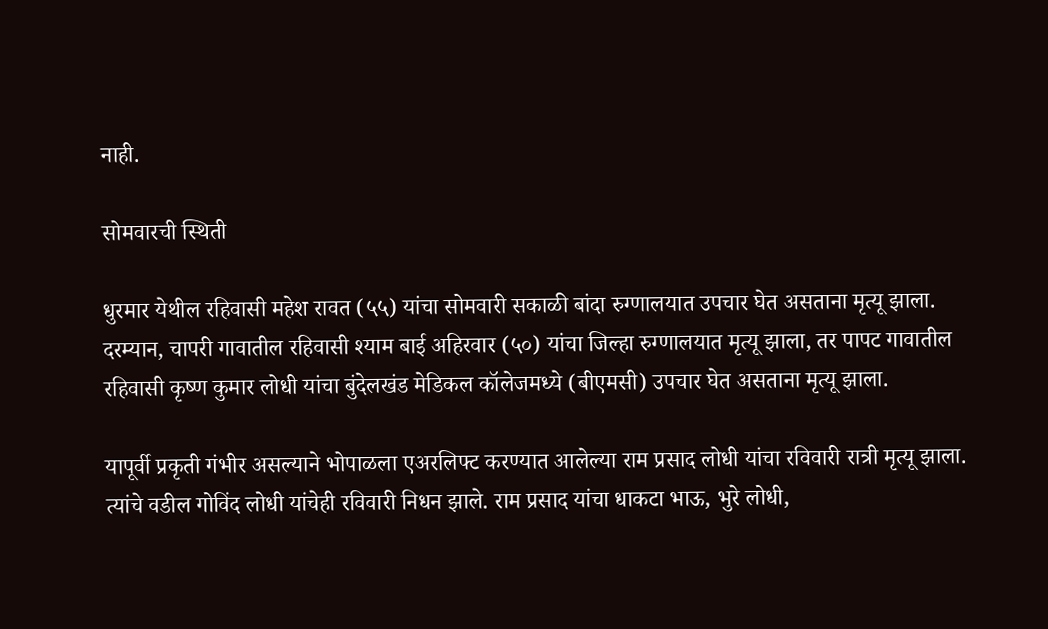नाही.

सोमवारची स्थिती

धुरमार येथील रहिवासी महेश रावत (५५) यांचा सोमवारी सकाळी बांदा रुग्णालयात उपचार घेत असताना मृत्यू झाला. दरम्यान, चापरी गावातील रहिवासी श्याम बाई अहिरवार (५०) यांचा जिल्हा रुग्णालयात मृत्यू झाला, तर पापट गावातील रहिवासी कृष्ण कुमार लोधी यांचा बुंदेलखंड मेडिकल कॉलेजमध्ये (बीएमसी) उपचार घेत असताना मृत्यू झाला.

यापूर्वी प्रकृती गंभीर असल्याने भोपाळला एअरलिफ्ट करण्यात आलेल्या राम प्रसाद लोधी यांचा रविवारी रात्री मृत्यू झाला. त्यांचे वडील गोविंद लोधी यांचेही रविवारी निधन झाले. राम प्रसाद यांचा धाकटा भाऊ, भुरे लोधी,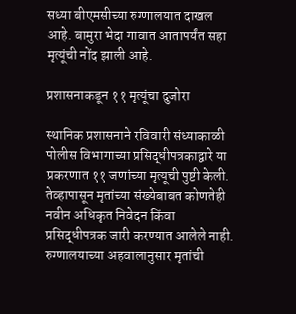सध्या बीएमसीच्या रुग्णालयात दाखल आहे. बामुरा भेदा गावात आतापर्यंत सहा मृत्यूंची नोंद झाली आहे.

प्रशासनाकडून ११ मृत्यूंचा दुजोरा

स्थानिक प्रशासनाने रविवारी संध्याकाळी पोलीस विभागाच्या प्रसिद्धीपत्रकाद्वारे या प्रकरणात ११ जणांच्या मृत्यूची पुष्टी केली. तेव्हापासून मृतांच्या संख्येबाबत कोणतेही नवीन अधिकृत निवेदन किंवा प्रसिद्धीपत्रक जारी करण्यात आलेले नाही. रुग्णालयाच्या अहवालानुसार मृतांची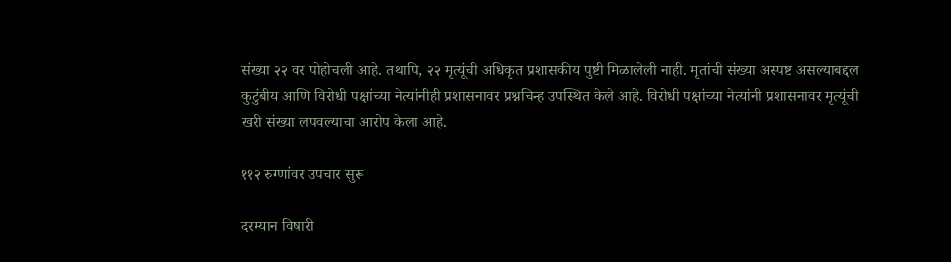संख्या २२ वर पोहोचली आहे. तथापि, २२ मृत्यूंची अधिकृत प्रशासकीय पुष्टी मिळालेली नाही. मृतांची संख्या अस्पष्ट असल्याबद्दल कुटुंबीय आणि विरोधी पक्षांच्या नेत्यांनीही प्रशासनावर प्रश्नचिन्ह उपस्थित केले आहे. विरोधी पक्षांच्या नेत्यांनी प्रशासनावर मृत्यूंची खरी संख्या लपवल्याचा आरोप केला आहे.

११२ रुग्णांवर उपचार सुरू

दरम्यान विषारी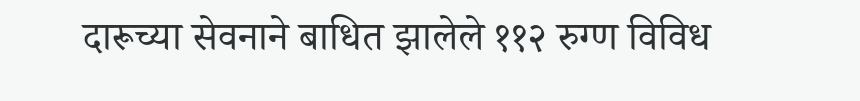दारूच्या सेवनाने बाधित झालेले ११२ रुग्ण विविध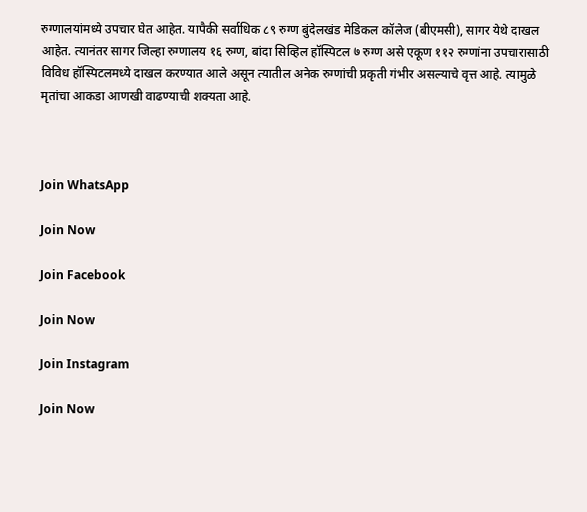रुग्णालयांमध्ये उपचार घेत आहेत. यापैकी सर्वाधिक ८९ रुग्ण बुंदेलखंड मेडिकल कॉलेज (बीएमसी), सागर येथे दाखल आहेत. त्यानंतर सागर जिल्हा रुग्णालय १६ रुग्ण, बांदा सिव्हिल हॉस्पिटल ७ रुग्ण असे एकूण ११२ रुग्णांना उपचारासाठी विविध हॉस्पिटलमध्ये दाखल करण्यात आले असून त्यातील अनेक रुग्णांची प्रकृती गंभीर असल्याचे वृत्त आहे. त्यामुळे मृतांचा आकडा आणखी वाढण्याची शक्यता आहे.



Join WhatsApp

Join Now

Join Facebook

Join Now

Join Instagram

Join Now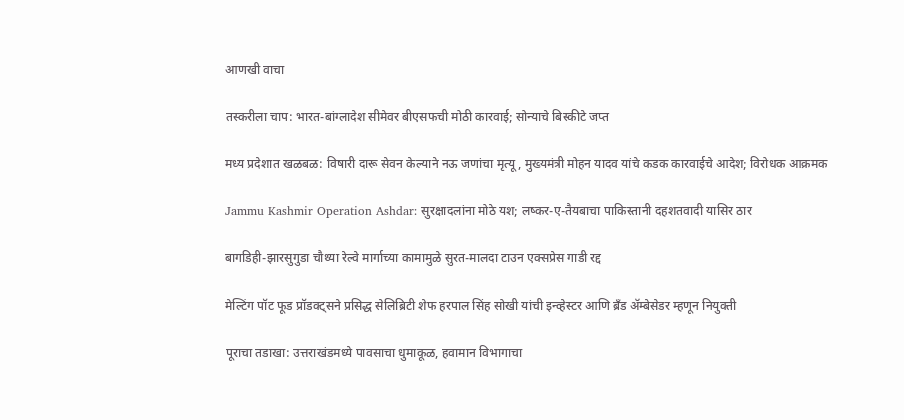आणखी वाचा

तस्करीला चाप: भारत-बांग्लादेश सीमेवर बीएसफची मोठी कारवाई; सोन्याचे बिस्कीटे जप्त

मध्य प्रदेशात खळबळ: विषारी दारू सेवन केल्याने नऊ जणांचा मृत्यू, मुख्यमंत्री मोहन यादव यांचे कडक कारवाईचे आदेश; विरोधक आक्रमक

Jammu Kashmir Operation Ashdar: सुरक्षादलांना मोठे यश; लष्कर-ए-तैयबाचा पाकिस्तानी दहशतवादी यासिर ठार

बागडिही-झारसुगुडा चौथ्या रेल्वे मार्गाच्या कामामुळे सुरत-मालदा टाउन एक्सप्रेस गाडी रद्द

मेल्टिंग पॉट फूड प्रॉडक्ट्सने प्रसिद्ध सेलिब्रिटी शेफ हरपाल सिंह सोखी यांची इन्व्हेस्टर आणि ब्रँड ॲम्बेसेडर म्हणून नियुक्ती

पूराचा तडाखा: उत्तराखंडमध्ये पावसाचा धुमाकूळ, हवामान विभागाचा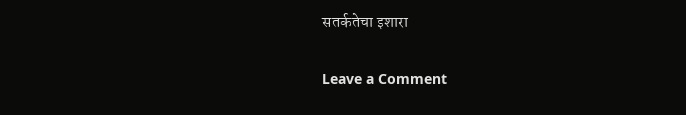सतर्कतेचा इशारा

Leave a Comment